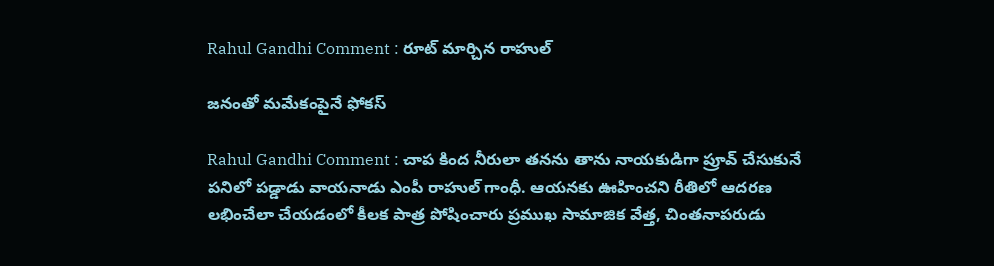Rahul Gandhi Comment : రూట్ మార్చిన రాహుల్

జ‌నంతో మ‌మేకంపైనే ఫోక‌స్

Rahul Gandhi Comment : చాప కింద నీరులా త‌న‌ను తాను నాయ‌కుడిగా ప్రూవ్ చేసుకునే ప‌నిలో ప‌డ్డాడు వాయ‌నాడు ఎంపీ రాహుల్ గాంధీ. ఆయ‌న‌కు ఊహించ‌ని రీతిలో ఆద‌ర‌ణ ల‌భించేలా చేయ‌డంలో కీల‌క పాత్ర పోషించారు ప్ర‌ముఖ సామాజిక వేత్త‌, చింత‌నాప‌రుడు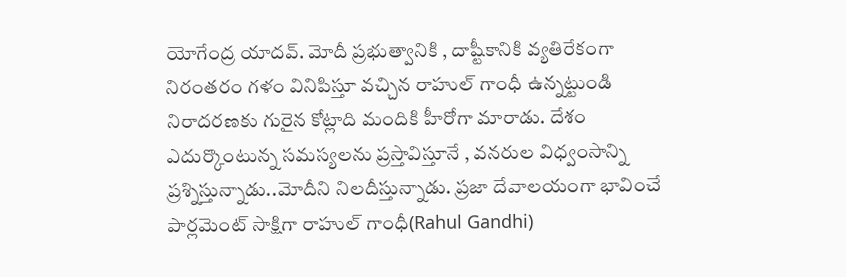యోగేంద్ర యాద‌వ్. మోదీ ప్ర‌భుత్వానికి , దాష్టీకానికి వ్య‌తిరేకంగా నిరంత‌రం గ‌ళం వినిపిస్తూ వ‌చ్చిన రాహుల్ గాంధీ ఉన్న‌ట్టుండి నిరాద‌ర‌ణ‌కు గురైన కోట్లాది మందికి హీరోగా మారాడు. దేశం ఎదుర్కొంటున్న స‌మ‌స్య‌ల‌ను ప్ర‌స్తావిస్తూనే , వ‌న‌రుల విధ్వంసాన్ని ప్ర‌శ్నిస్తున్నాడు..మోదీని నిల‌దీస్తున్నాడు. ప్ర‌జా దేవాల‌యంగా భావించే పార్ల‌మెంట్ సాక్షిగా రాహుల్ గాంధీ(Rahul Gandhi)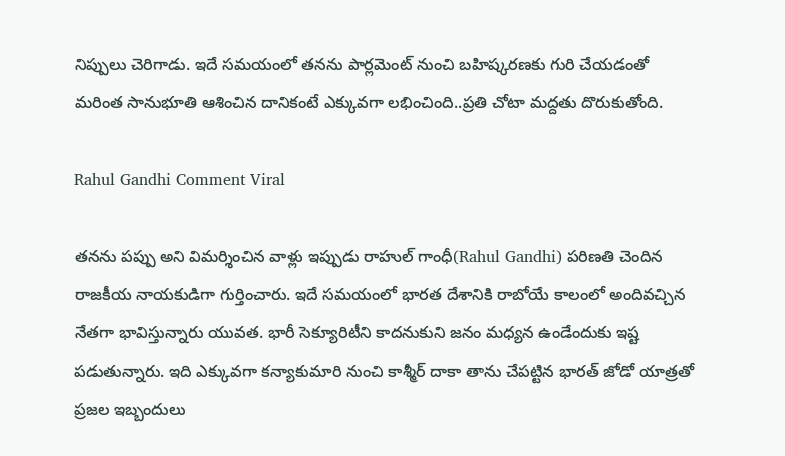నిప్పులు చెరిగాడు. ఇదే స‌మ‌యంలో త‌న‌ను పార్ల‌మెంట్ నుంచి బ‌హిష్క‌ర‌ణ‌కు గురి చేయ‌డంతో మ‌రింత సానుభూతి ఆశించిన దానికంటే ఎక్కువ‌గా ల‌భించింది..ప్ర‌తి చోటా మ‌ద్ద‌తు దొరుకుతోంది.

Rahul Gandhi Comment Viral

త‌న‌ను ప‌ప్పు అని విమ‌ర్శించిన వాళ్లు ఇప్పుడు రాహుల్ గాంధీ(Rahul Gandhi) ప‌రిణతి చెందిన రాజ‌కీయ నాయ‌కుడిగా గుర్తించారు. ఇదే స‌మ‌యంలో భార‌త దేశానికి రాబోయే కాలంలో అందివ‌చ్చిన నేతగా భావిస్తున్నారు యువ‌త‌. భారీ సెక్యూరిటీని కాద‌నుకుని జ‌నం మ‌ధ్య‌న ఉండేందుకు ఇష్ట ప‌డుతున్నారు. ఇది ఎక్కువ‌గా క‌న్యాకుమారి నుంచి కాశ్మీర్ దాకా తాను చేప‌ట్టిన భార‌త్ జోడో యాత్రతో ప్ర‌జ‌ల ఇబ్బందులు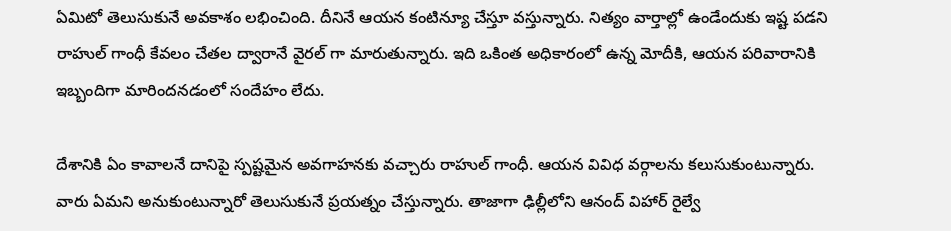ఏమిటో తెలుసుకునే అవ‌కాశం ల‌భించింది. దీనినే ఆయ‌న కంటిన్యూ చేస్తూ వ‌స్తున్నారు. నిత్యం వార్తాల్లో ఉండేందుకు ఇష్ట ప‌డ‌ని రాహుల్ గాంధీ కేవ‌లం చేత‌ల ద్వారానే వైర‌ల్ గా మారుతున్నారు. ఇది ఒకింత అధికారంలో ఉన్న మోదీకి, ఆయ‌న ప‌రివారానికి ఇబ్బందిగా మారింద‌న‌డంలో సందేహం లేదు.

దేశానికి ఏం కావాల‌నే దానిపై స్ప‌ష్ట‌మైన అవ‌గాహ‌నకు వ‌చ్చారు రాహుల్ గాంధీ. ఆయ‌న వివిధ వ‌ర్గాల‌ను క‌లుసుకుంటున్నారు. వారు ఏమ‌ని అనుకుంటున్నారో తెలుసుకునే ప్ర‌య‌త్నం చేస్తున్నారు. తాజాగా ఢిల్లీలోని ఆనంద్ విహార్ రైల్వే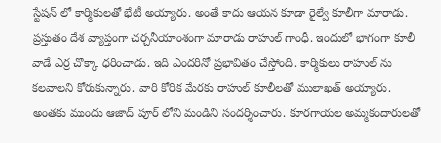స్టేష‌న్ లో కార్మికుల‌తో భేటీ అయ్యారు. అంతే కాదు ఆయ‌న కూడా రైల్వే కూలీగా మారాడు. ప్ర‌స్తుతం దేశ వ్యాప్తంగా చ‌ర్చ‌నీయాంశంగా మారాడు రాహుల్ గాంధీ. ఇందులో భాగంగా కూలీ వాడే ఎర్ర చొక్కా ధ‌రించాడు. ఇది ఎంద‌రినో ప్ర‌భావితం చేస్తోంది. కార్మికులు రాహుల్ ను క‌ల‌వాల‌ని కోరుకున్నారు. వారి కోరిక మేర‌కు రాహుల్ కూలీల‌తో ములాఖ‌త్ అయ్యారు. అంత‌కు ముందు ఆజాద్ పూర్ లోని మండిని సంద‌ర్శించారు. కూర‌గాయ‌ల అమ్మ‌కందారుల‌తో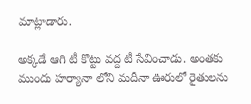మాట్లాడారు.

అక్క‌డే ఆగి టీ కొట్టు వ‌ద్ద టీ సేవించాడు. అంత‌కు ముందు హ‌ర్యానా లోని మ‌దీనా ఊరులో రైతుల‌ను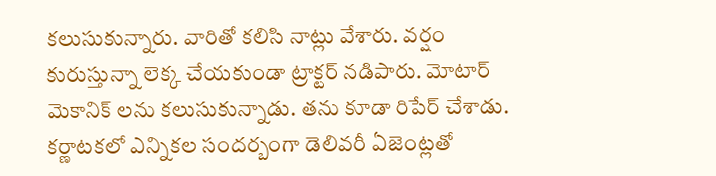క‌లుసుకున్నారు. వారితో క‌లిసి నాట్లు వేశారు. వ‌ర్షం కురుస్తున్నా లెక్క చేయ‌కుండా ట్రాక్ట‌ర్ న‌డిపారు. మోటార్ మెకానిక్ ల‌ను క‌లుసుకున్నాడు. త‌ను కూడా రిపేర్ చేశాడు. క‌ర్ణాట‌క‌లో ఎన్నిక‌ల సంద‌ర్బంగా డెలివ‌రీ ఏజెంట్ల‌తో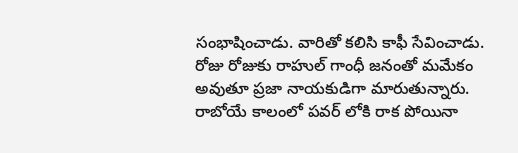సంభాషించాడు. వారితో క‌లిసి కాఫీ సేవించాడు. రోజు రోజుకు రాహుల్ గాంధీ జ‌నంతో మ‌మేకం అవుతూ ప్ర‌జా నాయ‌కుడిగా మారుతున్నారు. రాబోయే కాలంలో ప‌వ‌ర్ లోకి రాక పోయినా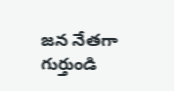జ‌న నేత‌గా గుర్తుండి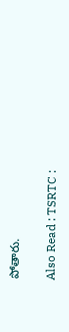పోతారు.

Also Read : TSRTC :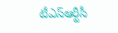టీఎస్ఆర్టీసీ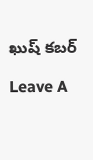ఖుష్ క‌బ‌ర్

Leave A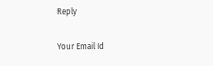Reply

Your Email Id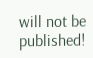will not be published!